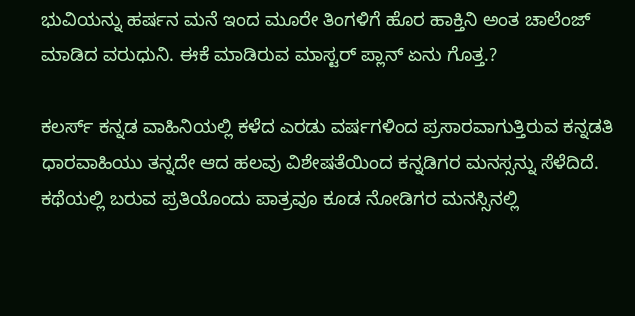ಭುವಿಯನ್ನು ಹರ್ಷನ ಮನೆ ಇಂದ ಮೂರೇ ತಿಂಗಳಿಗೆ ಹೊರ ಹಾಕ್ತಿನಿ ಅಂತ ಚಾಲೆಂಜ್ ಮಾಡಿದ ವರುಧುನಿ. ಈಕೆ ಮಾಡಿರುವ ಮಾಸ್ಟರ್ ಪ್ಲಾನ್ ಏನು ಗೊತ್ತ.?

ಕಲರ್ಸ್ ಕನ್ನಡ ವಾಹಿನಿಯಲ್ಲಿ ಕಳೆದ ಎರಡು ವರ್ಷಗಳಿಂದ ಪ್ರಸಾರವಾಗುತ್ತಿರುವ ಕನ್ನಡತಿ ಧಾರವಾಹಿಯು ತನ್ನದೇ ಆದ ಹಲವು ವಿಶೇಷತೆಯಿಂದ ಕನ್ನಡಿಗರ ಮನಸ್ಸನ್ನು ಸೆಳೆದಿದೆ. ಕಥೆಯಲ್ಲಿ ಬರುವ ಪ್ರತಿಯೊಂದು ಪಾತ್ರವೂ ಕೂಡ ನೋಡಿಗರ ಮನಸ್ಸಿನಲ್ಲಿ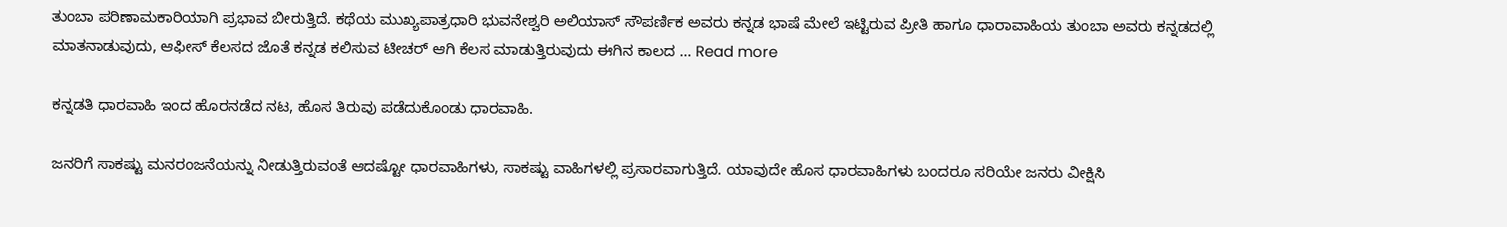ತುಂಬಾ ಪರಿಣಾಮಕಾರಿಯಾಗಿ ಪ್ರಭಾವ ಬೀರುತ್ತಿದೆ. ಕಥೆಯ ಮುಖ್ಯಪಾತ್ರಧಾರಿ ಭುವನೇಶ್ವರಿ ಅಲಿಯಾಸ್ ಸೌಪರ್ಣಿಕ ಅವರು ಕನ್ನಡ ಭಾಷೆ ಮೇಲೆ ಇಟ್ಟಿರುವ ಪ್ರೀತಿ ಹಾಗೂ ಧಾರಾವಾಹಿಯ ತುಂಬಾ ಅವರು ಕನ್ನಡದಲ್ಲಿ ಮಾತನಾಡುವುದು, ಆಫೀಸ್ ಕೆಲಸದ ಜೊತೆ ಕನ್ನಡ ಕಲಿಸುವ ಟೀಚರ್ ಆಗಿ ಕೆಲಸ ಮಾಡುತ್ತಿರುವುದು ಈಗಿನ ಕಾಲದ … Read more

ಕನ್ನಡತಿ ಧಾರವಾಹಿ ಇಂದ ಹೊರನಡೆದ ನಟ, ಹೊಸ ತಿರುವು ಪಡೆದುಕೊಂಡು ಧಾರವಾಹಿ.

ಜನರಿಗೆ ಸಾಕಷ್ಟು ಮನರಂಜನೆಯನ್ನು ನೀಡುತ್ತಿರುವಂತೆ ಆದಷ್ಟೋ ಧಾರವಾಹಿಗಳು, ಸಾಕಷ್ಟು ವಾಹಿಗಳಲ್ಲಿ ಪ್ರಸಾರವಾಗುತ್ತಿದೆ. ಯಾವುದೇ ಹೊಸ ಧಾರವಾಹಿಗಳು ಬಂದರೂ ಸರಿಯೇ ಜನರು ವೀಕ್ಷಿಸಿ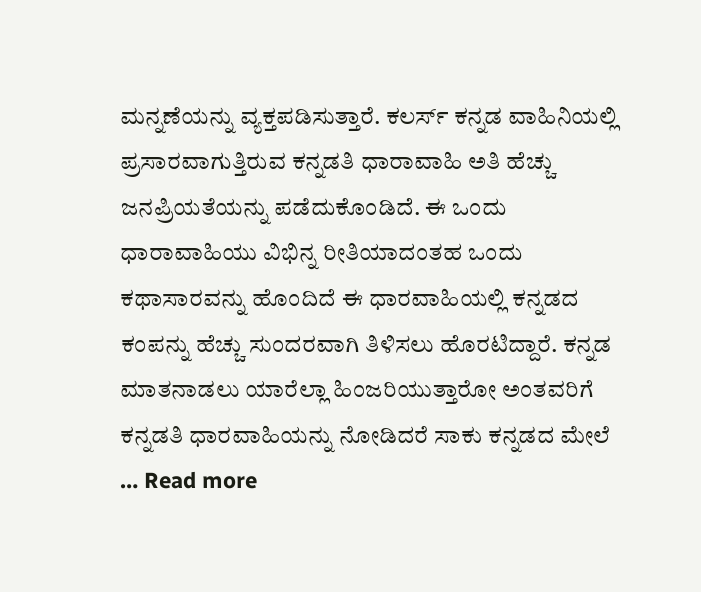ಮನ್ನಣೆಯನ್ನು ವ್ಯಕ್ತಪಡಿಸುತ್ತಾರೆ. ಕಲರ್ಸ್ ಕನ್ನಡ ವಾಹಿನಿಯಲ್ಲಿ ಪ್ರಸಾರವಾಗುತ್ತಿರುವ ಕನ್ನಡತಿ ಧಾರಾವಾಹಿ ಅತಿ ಹೆಚ್ಚು ಜನಪ್ರಿಯತೆಯನ್ನು ಪಡೆದುಕೊಂಡಿದೆ. ಈ ಒಂದು ಧಾರಾವಾಹಿಯು ವಿಭಿನ್ನ ರೀತಿಯಾದಂತಹ ಒಂದು ಕಥಾಸಾರವನ್ನು ಹೊಂದಿದೆ ಈ ಧಾರವಾಹಿಯಲ್ಲಿ ಕನ್ನಡದ ಕಂಪನ್ನು ಹೆಚ್ಚು ಸುಂದರವಾಗಿ ತಿಳಿಸಲು ಹೊರಟಿದ್ದಾರೆ. ಕನ್ನಡ ಮಾತನಾಡಲು ಯಾರೆಲ್ಲಾ ಹಿಂಜರಿಯುತ್ತಾರೋ ಅಂತವರಿಗೆ ಕನ್ನಡತಿ ಧಾರವಾಹಿಯನ್ನು ನೋಡಿದರೆ ಸಾಕು ಕನ್ನಡದ ಮೇಲೆ … Read more